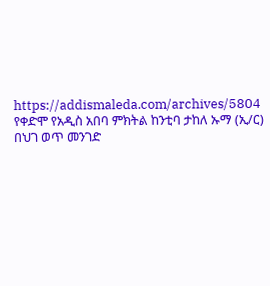https://addismaleda.com/archives/5804
የቀድሞ የአዲስ አበባ ምክትል ከንቲባ ታከለ ኡማ (ኢ/ር) በህገ ወጥ መንገድ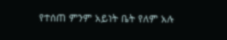የተሰጠ ምንም አይነት ቤት የለም አሉ